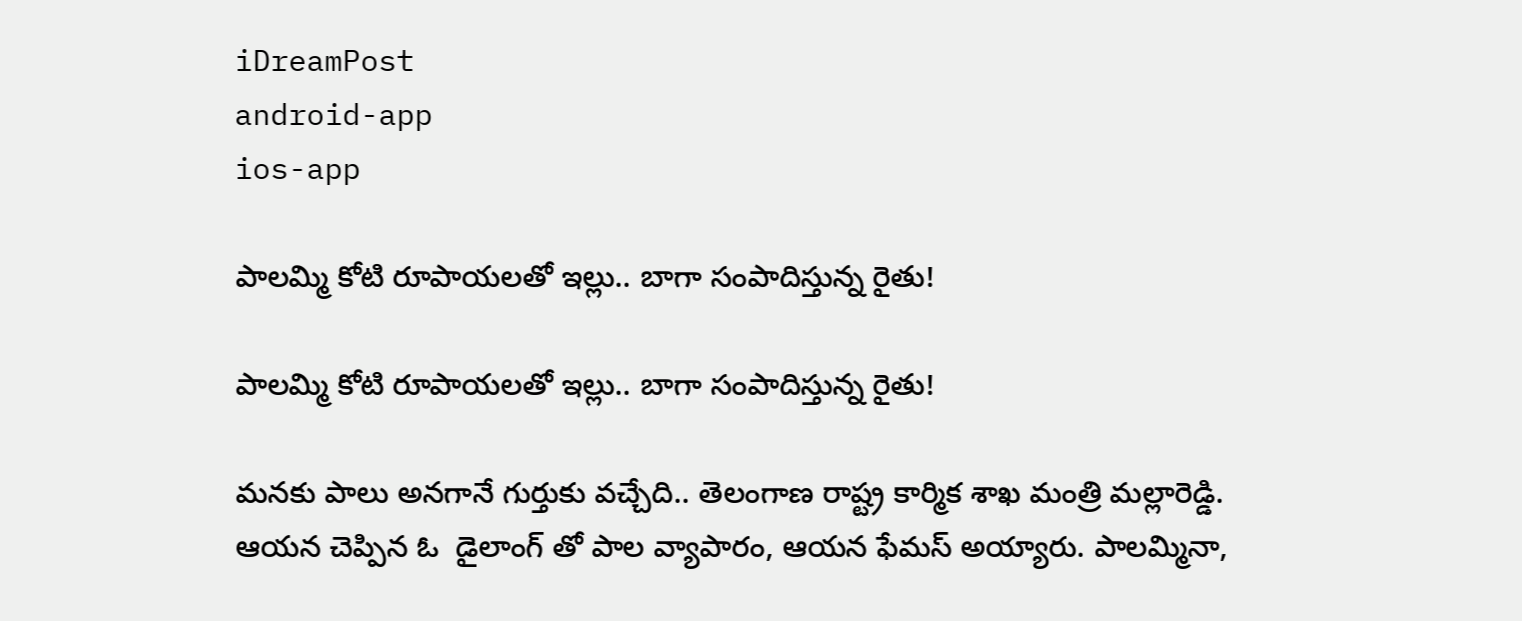iDreamPost
android-app
ios-app

పాలమ్మి కోటి రూపాయలతో ఇల్లు.. బాగా సంపాదిస్తున్న రైతు!

పాలమ్మి కోటి రూపాయలతో ఇల్లు.. బాగా సంపాదిస్తున్న రైతు!

మనకు పాలు అనగానే గుర్తుకు వచ్చేది.. తెలంగాణ రాష్ట్ర కార్మిక శాఖ మంత్రి మల్లారెడ్డి. ఆయన చెప్పిన ఓ  డైలాంగ్ తో పాల వ్యాపారం, ఆయన ఫేమస్ అయ్యారు. పాలమ్మినా,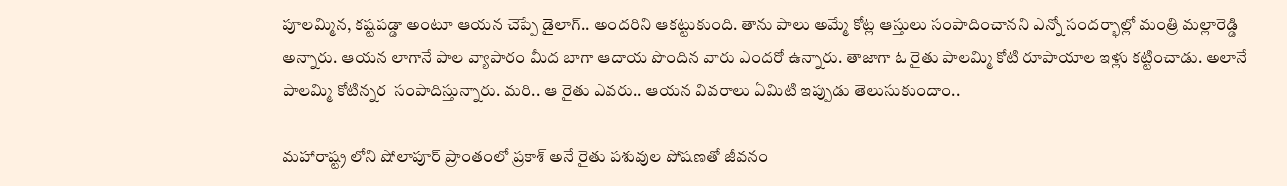పూలమ్మిన, కష్టపడ్డా అంటూ ఆయన చెప్పే డైలాగ్.. అందరిని ఆకట్టుకుంది. తాను పాలు అమ్మే కోట్ల ఆస్తులు సంపాదించానని ఎన్నో సందర్భాల్లో మంత్రి మల్లారెడ్డి అన్నారు. ఆయన లాగానే పాల వ్యాపారం మీద బాగా ఆదాయ పొందిన వారు ఎందరో ఉన్నారు. తాజాగా ఓ రైతు పాలమ్మి కోటి రూపాయాల ఇళ్లు కట్టించాడు. అలానే పాలమ్మి కోటిన్నర  సంపాదిస్తున్నారు. మరి.. ఆ రైతు ఎవరు.. ఆయన వివరాలు ఏమిటి ఇప్పుడు తెలుసుకుందాం..

మహారాష్ట్ర లోని షోలాపూర్ ప్రాంతంలో ప్రకాశ్ అనే రైతు పశువుల పోషణతో జీవనం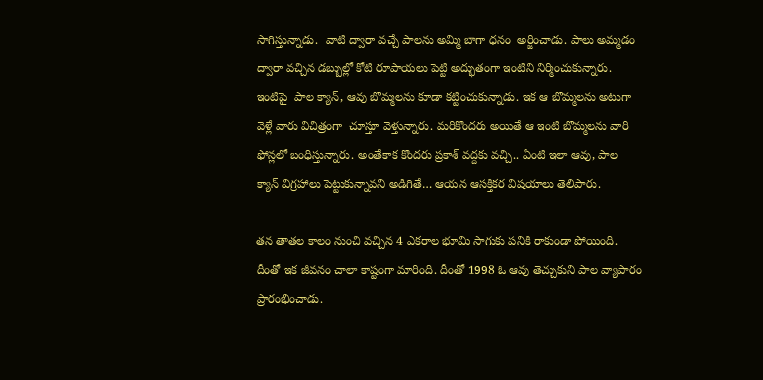సాగిస్తున్నాడు.  వాటి ద్వారా వచ్చే పాలను అమ్మి బాగా ధనం  అర్జించాడు. పాలు అమ్మడం ద్వారా వచ్చిన డబ్బుల్లో కోటి రూపాయలు పెట్టి అద్భుతంగా ఇంటిని నిర్మించుకున్నారు. ఇంటిపై  పాల క్యాన్, ఆవు బొమ్మలను కూడా కట్టించుకున్నాడు. ఇక ఆ బొమ్మలను అటుగా వెళ్లే వారు విచిత్రంగా  చూస్తూ వెళ్తున్నారు. మరికొందరు అయితే ఆ ఇంటి బొమ్మలను వారి ఫోన్లలో బంధిస్తున్నారు. అంతేకాక కొందరు ప్రకాశ్ వద్దకు వచ్చి.. ఏంటి ఇలా ఆవు, పాల క్యాన్ విగ్రహాలు పెట్టుకున్నావని అడిగితే… ఆయన ఆసక్తికర విషయాలు తెలిపారు.

తన తాతల కాలం నుంచి వచ్చిన 4 ఎకరాల భూమి సాగుకు పనికి రాకుండా పోయింది. దీంతో ఇక జీవనం చాలా కాష్టంగా మారింది. దీంతో 1998 ఓ ఆవు తెచ్చుకుని పాల వ్యాపారం ప్రారంభించాడు.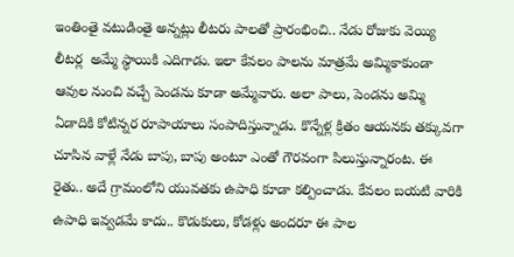ఇంతింతై వటుడింతై అన్నట్లు లీటరు పాలతో ప్రారంభించి.. నేడు రోజుకు వెయ్యి లీటర్ల  అమ్మే స్థాయికి ఎదిగాడు. ఇలా కేవలం పాలను మాత్రమే అమ్మికాకుండా ఆవుల నుంచి వచ్చే పెండను కూడా అమ్మేవారు. అలా పాలు, పెండను అమ్మి ఏడాదికి కోటిన్నర రూపాయాలు సంపాదిస్తున్నాడు. కొన్నేళ్ల క్రితం ఆయనకు తక్కువగా చూసిన వాళ్లే నేడు బాపు, బాపు అంటూ ఎంతో గౌరవంగా పిలుస్తున్నారంట. ఈ రైతు.. అదే గ్రామంలోని యువతకు ఉపాధి కూడా కల్పించాడు. కేవలం బయటి వారికి ఉపాధి ఇవ్వడమే కాదు.. కొడుకులు, కోడళ్లు అందరూ ఈ పాల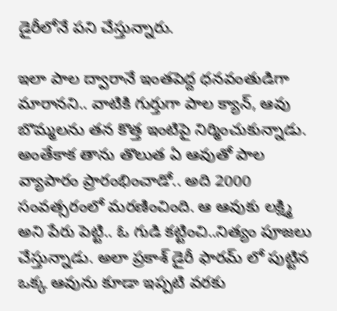డైరీలోనే పని చేస్తున్నారు.

ఇలా పాల ద్వారానే ఇంతపెద్ద ధనవంతుడిగా మారానని.. వాటికి గుర్తుగా పాల క్యాన్, ఆవు బొమ్మలను తన కొత్త ఇంటిపై నిర్మించుకున్నాడు. అంతేకాక తాను తొలుత ఏ ఆవుతో పాల వ్యాపారం ప్రారంభించాడో.. అది 2000 సంవత్సరంలో మరణించింది. ఆ ఆవుకు లక్ష్మి అని పేరు పెట్టి.. ఓ గుడి కట్టించి..నిత్యం పూజలు చేస్తున్నాడు. అలా ప్రకాశ్ డైరీ ఫారమ్ లో పుట్టిన ఒక్క ఆవును కూడా ఇప్పటి వరకు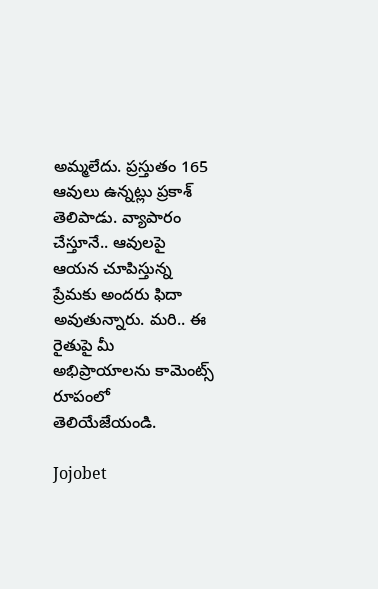అమ్మలేదు. ప్రస్తుతం 165 ఆవులు ఉన్నట్లు ప్రకాశ్  తెలిపాడు. వ్యాపారం చేస్తూనే.. ఆవులపై ఆయన చూపిస్తున్న ప్రేమకు అందరు ఫిదా అవుతున్నారు. మరి.. ఈ రైతుపై మీ అభిప్రాయాలను కామెంట్స్ రూపంలో తెలియేజేయండి.

Jojobet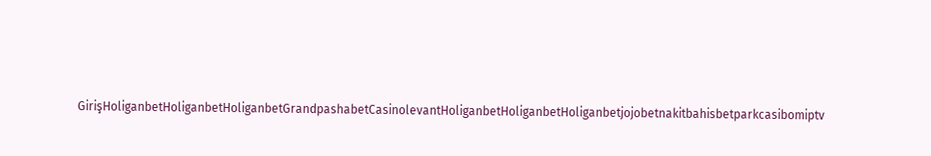GirişHoliganbetHoliganbetHoliganbetGrandpashabetCasinolevantHoliganbetHoliganbetHoliganbetjojobetnakitbahisbetparkcasibomiptv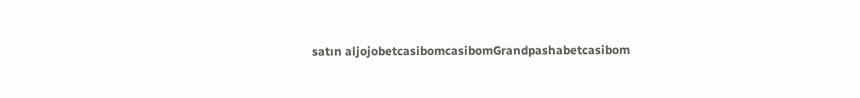satın aljojobetcasibomcasibomGrandpashabetcasibom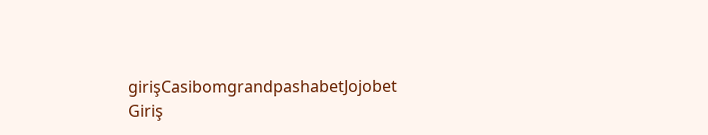girişCasibomgrandpashabetJojobet Giriş